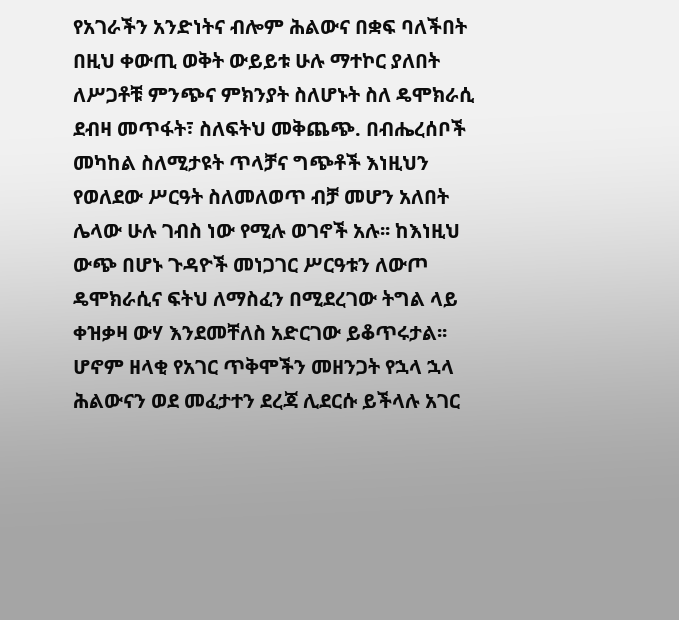የአገራችን አንድነትና ብሎም ሕልውና በቋፍ ባለችበት በዚህ ቀውጢ ወቅት ውይይቱ ሁሉ ማተኮር ያለበት ለሥጋቶቹ ምንጭና ምክንያት ስለሆኑት ስለ ዴሞክራሲ ደብዛ መጥፋት፣ ስለፍትህ መቅጨጭ. በብሔረሰቦች መካከል ስለሚታዩት ጥላቻና ግጭቶች እነዚህን የወለደው ሥርዓት ስለመለወጥ ብቻ መሆን አለበት ሌላው ሁሉ ገብስ ነው የሚሉ ወገኖች አሉ፡፡ ከእነዚህ ውጭ በሆኑ ጉዳዮች መነጋገር ሥርዓቱን ለውጦ ዴሞክራሲና ፍትህ ለማስፈን በሚደረገው ትግል ላይ ቀዝቃዛ ውሃ እንደመቸለስ አድርገው ይቆጥሩታል፡፡ ሆኖም ዘላቂ የአገር ጥቅሞችን መዘንጋት የኋላ ኋላ ሕልውናን ወደ መፈታተን ደረጃ ሊደርሱ ይችላሉ አገር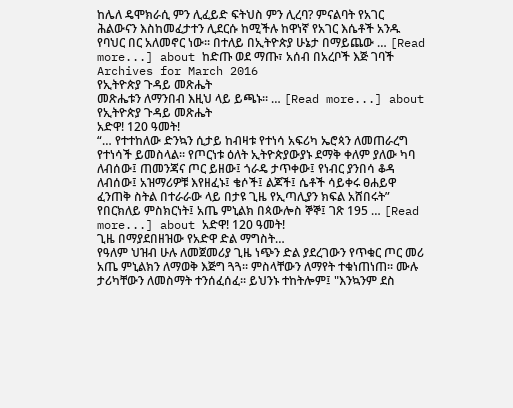ከሌለ ዴሞክራሲ ምን ሊፈይድ ፍትህስ ምን ሊረባ? ምናልባት የአገር ሕልውናን እስከመፈታተን ሊደርሱ ከሚችሉ ከዋነኛ የአገር እሴቶች አንዱ የባህር በር አለመኖር ነው፡፡ በተለይ በኢትዮጵያ ሁኔታ በማይጨው … [Read more...] about ከድጡ ወደ ማጡ፣ አሰብ በአረቦች እጅ ገባች
Archives for March 2016
የኢትዮጵያ ጉዳይ መጽሔት
መጽሔቱን ለማንበብ እዚህ ላይ ይጫኑ። … [Read more...] about የኢትዮጵያ ጉዳይ መጽሔት
አድዋ! 120 ዓመት!
“… የተተከለው ድንኳን ሲታይ ከብዛቱ የተነሳ አፍሪካ ኤሮጳን ለመጠራረግ የተነሳች ይመስላል፡፡ የጦርነቱ ዕለት ኢትዮጵያውያኑ ደማቅ ቀለም ያለው ካባ ለብሰው፤ ጠመንጃና ጦር ይዘው፤ ጎራዴ ታጥቀው፤ የነብር ያንበሳ ቆዳ ለብሰው፤ አዝማሪዎቹ እየዘፈኑ፤ ቄሶች፤ ልጆች፤ ሴቶች ሳይቀሩ ፀሐይዋ ፈንጠቅ ስትል በተራራው ላይ በታዩ ጊዜ የኢጣሊያን ክፍል አሸበሩት” የበርክለይ ምስክርነት፤ አጤ ምኒልክ በጳውሎስ ኞኞ፤ ገጽ 195 … [Read more...] about አድዋ! 120 ዓመት!
ጊዜ በማያደበዘዝው የአድዋ ድል ማግስት…
የዓለም ህዝብ ሁሉ ለመጀመሪያ ጊዜ ነጭን ድል ያደረገውን የጥቁር ጦር መሪ አጤ ምኒልክን ለማወቅ እጅግ ጓጓ፡፡ ምስላቸውን ለማየት ተቁነጠነጠ፡፡ ሙሉ ታሪካቸውን ለመስማት ተንሰፈሰፈ፡፡ ይህንኑ ተከትሎም፤ "እንኳንም ደስ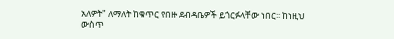አለዎት" ለማለት ከቁጥር የበዙ ደብዳቤዎች ይጎርፉላቸው ነበር፡፡ ከነዚህ ውስጥ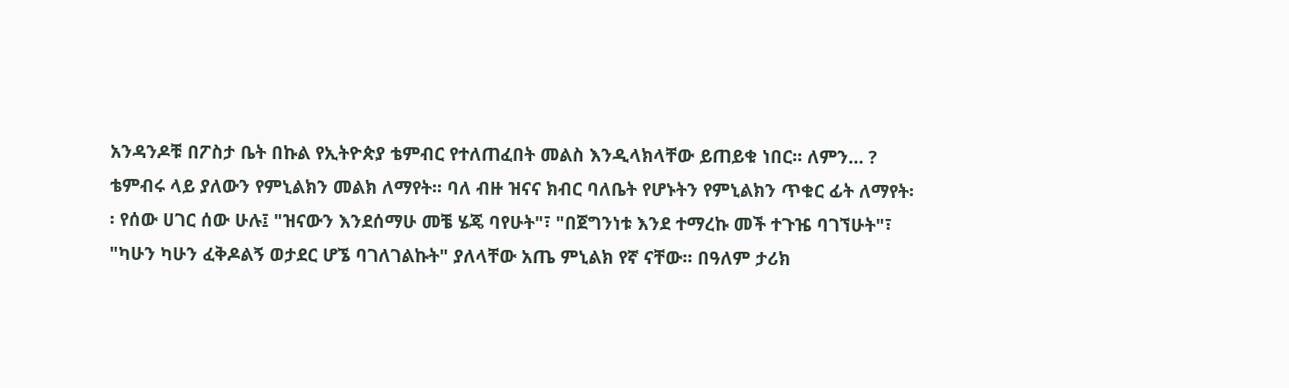አንዳንዶቹ በፖስታ ቤት በኩል የኢትዮጵያ ቴምብር የተለጠፈበት መልስ እንዲላክላቸው ይጠይቁ ነበር፡፡ ለምን… ? ቴምብሩ ላይ ያለውን የምኒልክን መልክ ለማየት፡፡ ባለ ብዙ ዝናና ክብር ባለቤት የሆኑትን የምኒልክን ጥቁር ፊት ለማየት፡፡ የሰው ሀገር ሰው ሁሉ፤ "ዝናውን እንደሰማሁ መቼ ሄጄ ባየሁት"፣ "በጀግንነቱ እንደ ተማረኩ መች ተጉዤ ባገኘሁት"፣ "ካሁን ካሁን ፈቅዶልኝ ወታደር ሆኜ ባገለገልኩት" ያለላቸው አጤ ምኒልክ የኛ ናቸው፡፡ በዓለም ታሪክ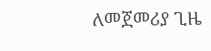ለመጀመሪያ ጊዜ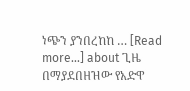ነጭን ያንበረከከ … [Read more...] about ጊዜ በማያደበዘዝው የአድዋ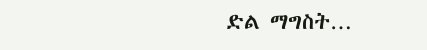ድል ማግስት…